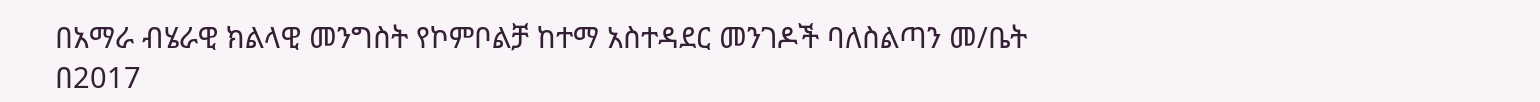በአማራ ብሄራዊ ክልላዊ መንግስት የኮምቦልቻ ከተማ አስተዳደር መንገዶች ባለስልጣን መ/ቤት በ2017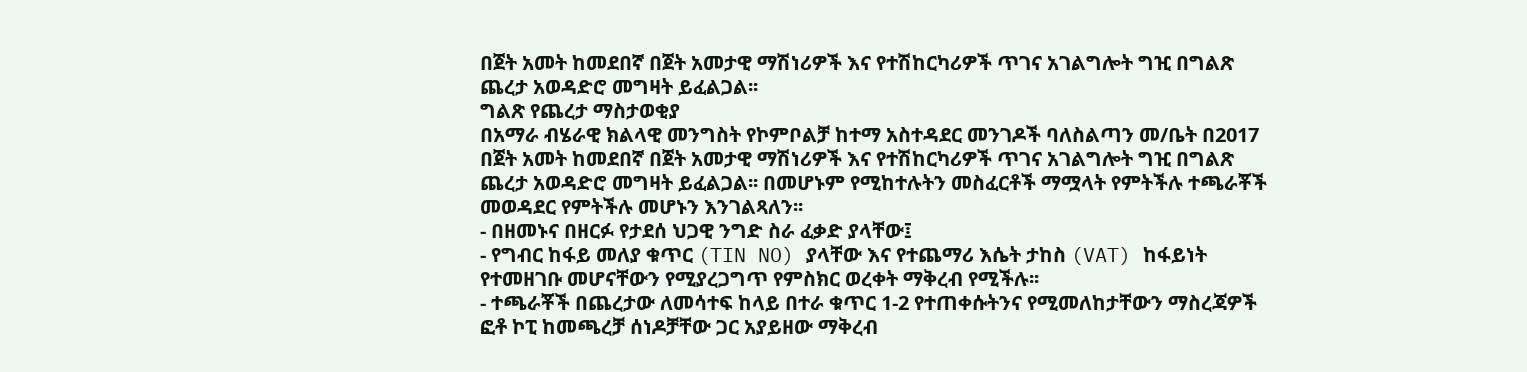በጀት አመት ከመደበኛ በጀት አመታዊ ማሽነሪዎች እና የተሽከርካሪዎች ጥገና አገልግሎት ግዢ በግልጽ ጨረታ አወዳድሮ መግዛት ይፈልጋል፡፡
ግልጽ የጨረታ ማስታወቂያ
በአማራ ብሄራዊ ክልላዊ መንግስት የኮምቦልቻ ከተማ አስተዳደር መንገዶች ባለስልጣን መ/ቤት በ2017 በጀት አመት ከመደበኛ በጀት አመታዊ ማሽነሪዎች እና የተሽከርካሪዎች ጥገና አገልግሎት ግዢ በግልጽ ጨረታ አወዳድሮ መግዛት ይፈልጋል፡፡ በመሆኑም የሚከተሉትን መስፈርቶች ማሟላት የምትችሉ ተጫራቾች መወዳደር የምትችሉ መሆኑን እንገልጻለን፡፡
- በዘመኑና በዘርፉ የታደሰ ህጋዊ ንግድ ስራ ፈቃድ ያላቸው፤
- የግብር ከፋይ መለያ ቁጥር (TIN NO) ያላቸው እና የተጨማሪ እሴት ታከስ (VAT) ከፋይነት የተመዘገቡ መሆናቸውን የሚያረጋግጥ የምስክር ወረቀት ማቅረብ የሚችሉ፡፡
- ተጫራቾች በጨረታው ለመሳተፍ ከላይ በተራ ቁጥር 1-2 የተጠቀሱትንና የሚመለከታቸውን ማስረጃዎች ፎቶ ኮፒ ከመጫረቻ ሰነዶቻቸው ጋር አያይዘው ማቅረብ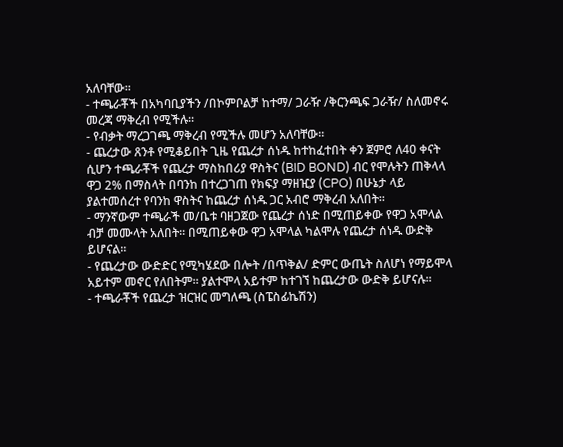አለባቸው፡፡
- ተጫራቾች በአካባቢያችን /በኮምቦልቻ ከተማ/ ጋራዥ /ቅርንጫፍ ጋራዥ/ ስለመኖሩ መረጃ ማቅረብ የሚችሉ፡፡
- የብቃት ማረጋገጫ ማቅረብ የሚችሉ መሆን አለባቸው፡፡
- ጨረታው ጸንቶ የሚቆይበት ጊዜ የጨረታ ሰነዱ ከተከፈተበት ቀን ጀምሮ ለ40 ቀናት ሲሆን ተጫራቾች የጨረታ ማስከበሪያ ዋስትና (BID BOND) ብር የሞሉትን ጠቅላላ ዋጋ 2% በማስላት በባንከ በተረጋገጠ የክፍያ ማዘዢያ (CPO) በሁኔታ ላይ ያልተመሰረተ የባንከ ዋስትና ከጨረታ ሰነዱ ጋር አብሮ ማቅረብ አለበት፡፡
- ማንኛውም ተጫራች መ/ቤቱ ባዘጋጀው የጨረታ ሰነድ በሚጠይቀው የዋጋ አሞላል ብቻ መሙላት አለበት፡፡ በሚጠይቀው ዋጋ አሞላል ካልሞሉ የጨረታ ሰነዱ ውድቅ ይሆናል፡፡
- የጨረታው ውድድር የሚካሄደው በሎት /በጥቅል/ ድምር ውጤት ስለሆነ የማይሞላ አይተም መኖር የለበትም፡፡ ያልተሞላ አይተም ከተገኘ ከጨረታው ውድቅ ይሆናሉ፡፡
- ተጫራቾች የጨረታ ዝርዝር መግለጫ (ስፔስፊኬሽን)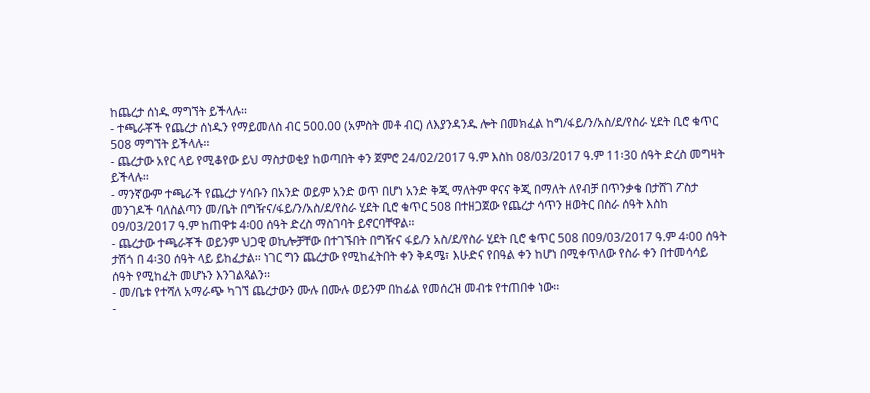ከጨረታ ሰነዱ ማግኘት ይችላሉ፡፡
- ተጫራቾች የጨረታ ሰነዱን የማይመለስ ብር 500.00 (አምስት መቶ ብር) ለእያንዳንዱ ሎት በመክፈል ከግ/ፋይ/ን/አስ/ደ/የስራ ሂደት ቢሮ ቁጥር 508 ማግኘት ይችላሉ፡፡
- ጨረታው አየር ላይ የሚቆየው ይህ ማስታወቂያ ከወጣበት ቀን ጀምሮ 24/02/2017 ዓ.ም እስከ 08/03/2017 ዓ.ም 11፡30 ሰዓት ድረስ መግዛት ይችላሉ፡፡
- ማንኛውም ተጫራች የጨረታ ሃሳቡን በአንድ ወይም አንድ ወጥ በሆነ አንድ ቅጂ ማለትም ዋናና ቅጂ በማለት ለየብቻ በጥንቃቄ በታሸገ ፖስታ መንገዶች ባለስልጣን መ/ቤት በግዥና/ፋይ/ን/አስ/ደ/የስራ ሂደት ቢሮ ቁጥር 508 በተዘጋጀው የጨረታ ሳጥን ዘወትር በስራ ሰዓት እስከ 09/03/2017 ዓ.ም ከጠዋቱ 4፡00 ሰዓት ድረስ ማስገባት ይኖርባቸዋል፡፡
- ጨረታው ተጫራቾች ወይንም ህጋዊ ወኪሎቻቸው በተገኙበት በግዥና ፋይ/ን አስ/ደ/የስራ ሂደት ቢሮ ቁጥር 508 በ09/03/2017 ዓ.ም 4፡00 ሰዓት ታሽጎ በ 4፡30 ሰዓት ላይ ይከፈታል፡፡ ነገር ግን ጨረታው የሚከፈትበት ቀን ቅዳሜ፣ እሁድና የበዓል ቀን ከሆነ በሚቀጥለው የስራ ቀን በተመሳሳይ ሰዓት የሚከፈት መሆኑን እንገልጻልን፡፡
- መ/ቤቱ የተሻለ አማራጭ ካገኘ ጨረታውን ሙሉ በሙሉ ወይንም በከፊል የመሰረዝ መብቱ የተጠበቀ ነው፡፡
-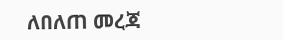ለበለጠ መረጃ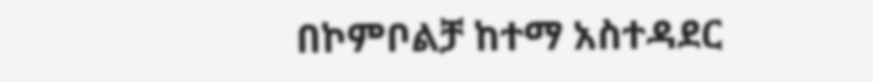በኮምቦልቻ ከተማ አስተዳደር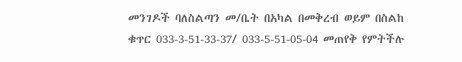መንገዶች ባለስልጣን መ/ቤት በአካል በመቅረብ ወይም በስልከ ቁጥር 033-3-51-33-37/ 033-5-51-05-04 መጠየቅ የምትችሉ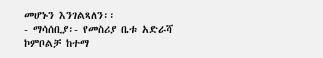መሆኑን እንገልጻለን፡፡
- ማሳሰቢያ፡- የመስሪያ ቤቱ አድራሻ ኮምቦልቻ ከተማ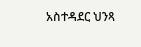አስተዳደር ህንጻ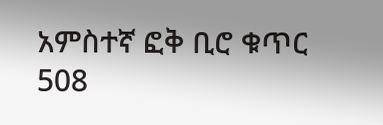አምስተኛ ፎቅ ቢሮ ቁጥር 508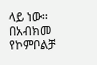ላይ ነው፡፡
በአብክመ የኮምቦልቻ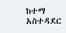ከተማ አስተዳደር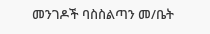መንገዶች ባስስልጣን መ/ቤት